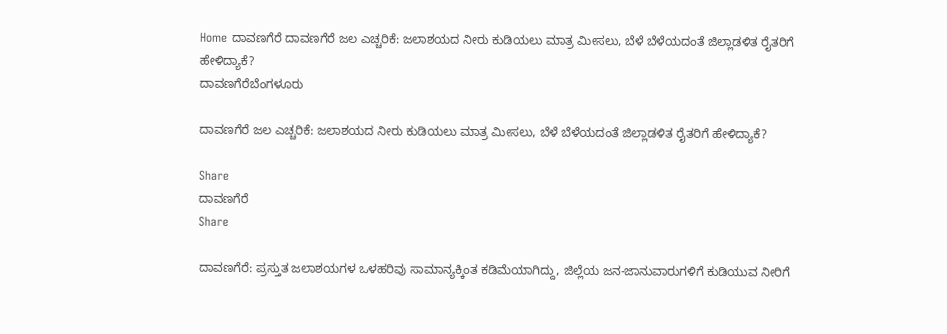Home ದಾವಣಗೆರೆ ದಾವಣಗೆರೆ ಜಲ ಎಚ್ಚರಿಕೆ: ಜಲಾಶಯದ ನೀರು ಕುಡಿಯಲು ಮಾತ್ರ ಮೀಸಲು, ಬೆಳೆ ಬೆಳೆಯದಂತೆ ಜಿಲ್ಲಾಡಳಿತ ರೈತರಿಗೆ ಹೇಳಿದ್ಯಾಕೆ?
ದಾವಣಗೆರೆಬೆಂಗಳೂರು

ದಾವಣಗೆರೆ ಜಲ ಎಚ್ಚರಿಕೆ: ಜಲಾಶಯದ ನೀರು ಕುಡಿಯಲು ಮಾತ್ರ ಮೀಸಲು, ಬೆಳೆ ಬೆಳೆಯದಂತೆ ಜಿಲ್ಲಾಡಳಿತ ರೈತರಿಗೆ ಹೇಳಿದ್ಯಾಕೆ?

Share
ದಾವಣಗೆರೆ
Share

ದಾವಣಗೆರೆ: ಪ್ರಸ್ತುತ ಜಲಾಶಯಗಳ ಒಳಹರಿವು ಸಾಮಾನ್ಯಕ್ಕಿಂತ ಕಡಿಮೆಯಾಗಿದ್ದು, ಜಿಲ್ಲೆಯ ಜನ-ಜಾನುವಾರುಗಳಿಗೆ ಕುಡಿಯುವ ನೀರಿಗೆ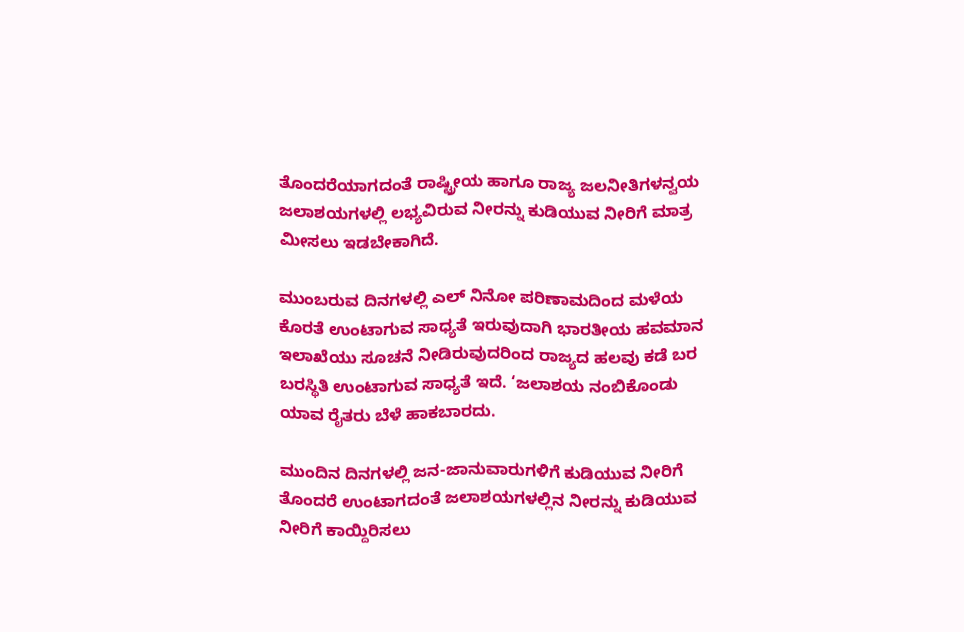ತೊಂದರೆಯಾಗದಂತೆ ರಾಷ್ಟ್ರೀಯ ಹಾಗೂ ರಾಜ್ಯ ಜಲನೀತಿಗಳನ್ವಯ ಜಲಾಶಯಗಳಲ್ಲಿ ಲಭ್ಯವಿರುವ ನೀರನ್ನು ಕುಡಿಯುವ ನೀರಿಗೆ ಮಾತ್ರ ಮೀಸಲು ಇಡಬೇಕಾಗಿದೆ.

ಮುಂಬರುವ ದಿನಗಳಲ್ಲಿ ಎಲ್ ನಿನೋ ಪರಿಣಾಮದಿಂದ ಮಳೆಯ ಕೊರತೆ ಉಂಟಾಗುವ ಸಾಧ್ಯತೆ ಇರುವುದಾಗಿ ಭಾರತೀಯ ಹವಮಾನ ಇಲಾಖೆಯು ಸೂಚನೆ ನೀಡಿರುವುದರಿಂದ ರಾಜ್ಯದ ಹಲವು ಕಡೆ ಬರ ಬರಸ್ಥಿತಿ ಉಂಟಾಗುವ ಸಾಧ್ಯತೆ ಇದೆ. ‘ಜಲಾಶಯ ನಂಬಿಕೊಂಡು ಯಾವ ರೈತರು ಬೆಳೆ ಹಾಕಬಾರದು.

ಮುಂದಿನ ದಿನಗಳಲ್ಲಿ ಜನ-ಜಾನುವಾರುಗಳಿಗೆ ಕುಡಿಯುವ ನೀರಿಗೆ ತೊಂದರೆ ಉಂಟಾಗದಂತೆ ಜಲಾಶಯಗಳಲ್ಲಿನ ನೀರನ್ನು ಕುಡಿಯುವ ನೀರಿಗೆ ಕಾಯ್ದಿರಿಸಲು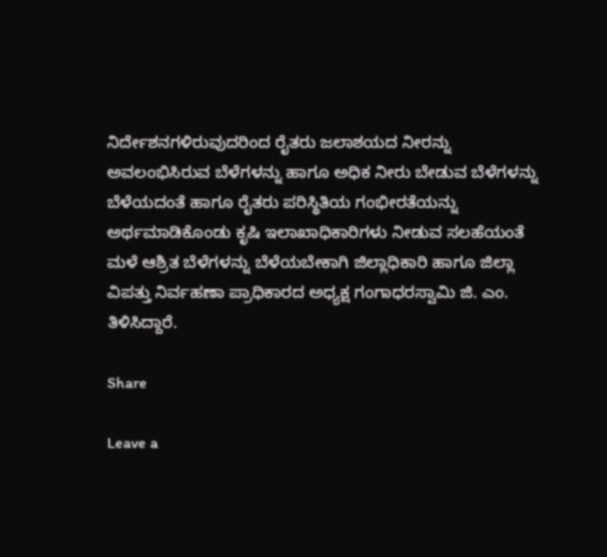ನಿರ್ದೇಶನಗಳಿರುವುದರಿಂದ ರೈತರು ಜಲಾಶಯದ ನೀರನ್ನು ಅವಲಂಭಿಸಿರುವ ಬೆಳೆಗಳನ್ನು ಹಾಗೂ ಅಧಿಕ ನೀರು ಬೇಡುವ ಬೆಳೆಗಳನ್ನು ಬೆಳೆಯದಂತೆ ಹಾಗೂ ರೈತರು ಪರಿಸ್ಥಿತಿಯ ಗಂಭೀರತೆಯನ್ನು ಅರ್ಥಮಾಡಿಕೊಂಡು ಕೃಷಿ ಇಲಾಖಾಧಿಕಾರಿಗಳು ನೀಡುವ ಸಲಹೆಯಂತೆ ಮಳೆ ಆಶ್ರಿತ ಬೆಳೆಗಳನ್ನು ಬೆಳೆಯಬೇಕಾಗಿ ಜಿಲ್ಲಾಧಿಕಾರಿ ಹಾಗೂ ಜಿಲ್ಲಾ ವಿಪತ್ತು ನಿರ್ವಹಣಾ ಪ್ರಾಧಿಕಾರದ ಅಧ್ಯಕ್ಷ ಗಂಗಾಧರಸ್ವಾಮಿ ಜಿ. ಎಂ. ತಿಳಿಸಿದ್ದಾರೆ.

Share

Leave a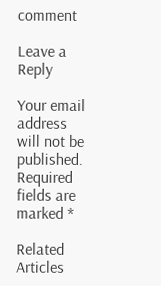comment

Leave a Reply

Your email address will not be published. Required fields are marked *

Related Articles